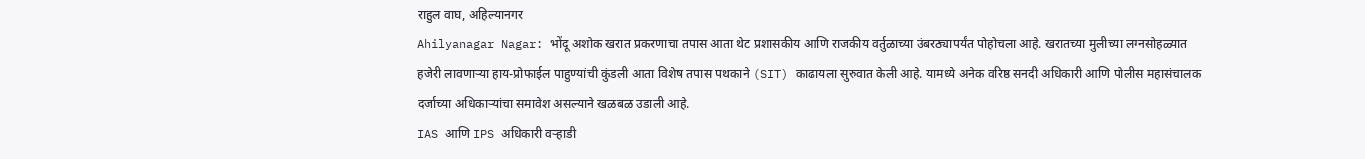राहुल वाघ, अहिल्यानगर
Ahilyanagar Nagar: भोंदू अशोक खरात प्रकरणाचा तपास आता थेट प्रशासकीय आणि राजकीय वर्तुळाच्या उंबरठ्यापर्यंत पोहोचला आहे. खरातच्या मुलीच्या लग्नसोहळ्यात हजेरी लावणाऱ्या हाय-प्रोफाईल पाहुण्यांची कुंडली आता विशेष तपास पथकाने (SIT) काढायला सुरुवात केली आहे. यामध्ये अनेक वरिष्ठ सनदी अधिकारी आणि पोलीस महासंचालक दर्जाच्या अधिकाऱ्यांचा समावेश असल्याने खळबळ उडाली आहे.
IAS आणि IPS अधिकारी वऱ्हाडी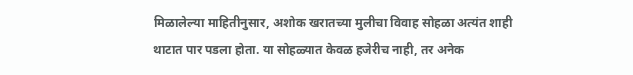मिळालेल्या माहितीनुसार, अशोक खरातच्या मुलीचा विवाह सोहळा अत्यंत शाही थाटात पार पडला होता. या सोहळ्यात केवळ हजेरीच नाही, तर अनेक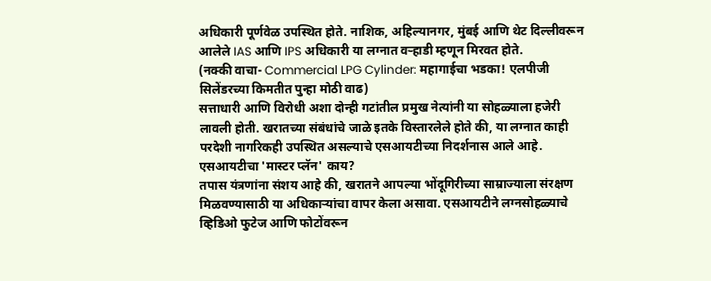अधिकारी पूर्णवेळ उपस्थित होते. नाशिक, अहिल्यानगर, मुंबई आणि थेट दिल्लीवरून आलेले IAS आणि IPS अधिकारी या लग्नात वऱ्हाडी म्हणून मिरवत होते.
(नक्की वाचा- Commercial LPG Cylinder: महागाईचा भडका! एलपीजी सिलेंडरच्या किमतीत पुन्हा मोठी वाढ)
सत्ताधारी आणि विरोधी अशा दोन्ही गटांतील प्रमुख नेत्यांनी या सोहळ्याला हजेरी लावली होती. खरातच्या संबंधांचे जाळे इतके विस्तारलेले होते की, या लग्नात काही परदेशी नागरिकही उपस्थित असल्याचे एसआयटीच्या निदर्शनास आले आहे.
एसआयटीचा 'मास्टर प्लॅन' काय?
तपास यंत्रणांना संशय आहे की, खरातने आपल्या भोंदूगिरीच्या साम्राज्याला संरक्षण मिळवण्यासाठी या अधिकाऱ्यांचा वापर केला असावा. एसआयटीने लग्नसोहळ्याचे व्हिडिओ फुटेज आणि फोटोंवरून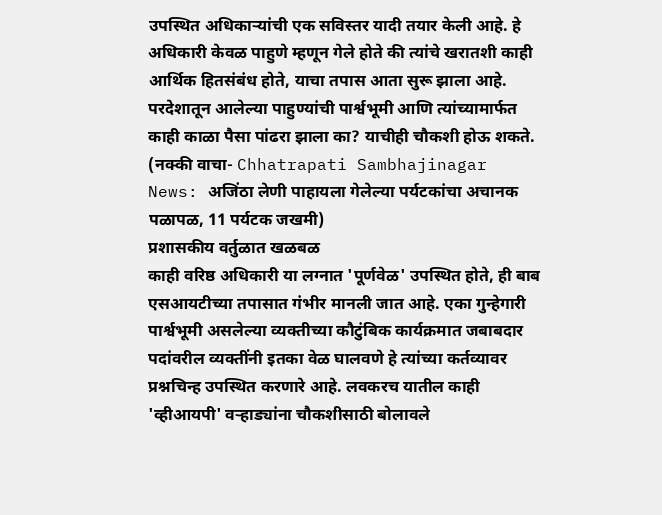उपस्थित अधिकाऱ्यांची एक सविस्तर यादी तयार केली आहे. हे अधिकारी केवळ पाहुणे म्हणून गेले होते की त्यांचे खरातशी काही आर्थिक हितसंबंध होते, याचा तपास आता सुरू झाला आहे. परदेशातून आलेल्या पाहुण्यांची पार्श्वभूमी आणि त्यांच्यामार्फत काही काळा पैसा पांढरा झाला का? याचीही चौकशी होऊ शकते.
(नक्की वाचा- Chhatrapati Sambhajinagar News: अजिंठा लेणी पाहायला गेलेल्या पर्यटकांचा अचानक पळापळ, 11 पर्यटक जखमी)
प्रशासकीय वर्तुळात खळबळ
काही वरिष्ठ अधिकारी या लग्नात 'पूर्णवेळ' उपस्थित होते, ही बाब एसआयटीच्या तपासात गंभीर मानली जात आहे. एका गुन्हेगारी पार्श्वभूमी असलेल्या व्यक्तीच्या कौटुंबिक कार्यक्रमात जबाबदार पदांवरील व्यक्तींनी इतका वेळ घालवणे हे त्यांच्या कर्तव्यावर प्रश्नचिन्ह उपस्थित करणारे आहे. लवकरच यातील काही 'व्हीआयपी' वऱ्हाड्यांना चौकशीसाठी बोलावले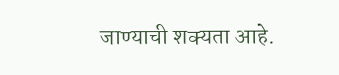जाण्याची शक्यता आहे.